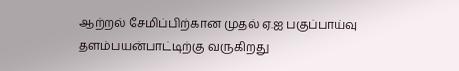ஆற்றல் சேமிப்பிற்கான முதல் ஏ.ஐ பகுப்பாய்வு தளம்பயன்பாட்டிற்கு வருகிறது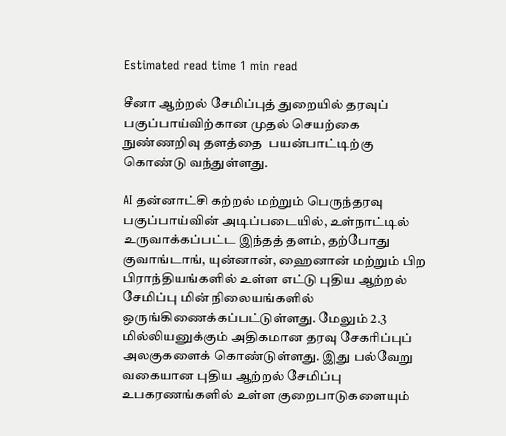Estimated read time 1 min read

சீனா ஆற்றல் சேமிப்புத் துறையில் தரவுப் பகுப்பாய்விற்கான முதல் செயற்கை நுண்ணறிவு தளத்தை  பயன்பாட்டிற்கு கொண்டு வந்துள்ளது.

AI தன்னாட்சி கற்றல் மற்றும் பெருந்தரவு பகுப்பாய்வின் அடிப்படையில், உள்நாட்டில் உருவாக்கப்பட்ட இந்தத் தளம், தற்போது குவாங்டாங், யுன்னான், ஹைனான் மற்றும் பிற பிராந்தியங்களில் உள்ள எட்டு புதிய ஆற்றல் சேமிப்பு மின் நிலையங்களில் ஒருங்கிணைக்கப்பட்டுள்ளது. மேலும் 2.3 மில்லியனுக்கும் அதிகமான தரவு சேகரிப்புப் அலகுகளைக் கொண்டுள்ளது. இது பல்வேறு வகையான புதிய ஆற்றல் சேமிப்பு உபகரணங்களில் உள்ள குறைபாடுகளையும்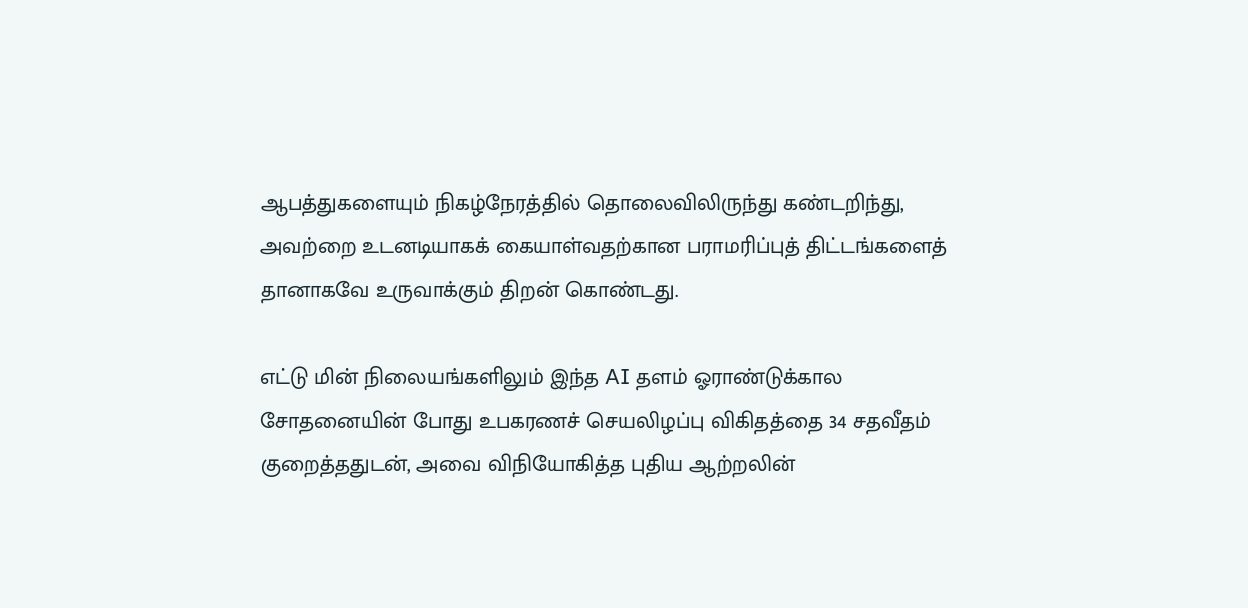ஆபத்துகளையும் நிகழ்நேரத்தில் தொலைவிலிருந்து கண்டறிந்து, அவற்றை உடனடியாகக் கையாள்வதற்கான பராமரிப்புத் திட்டங்களைத் தானாகவே உருவாக்கும் திறன் கொண்டது.

எட்டு மின் நிலையங்களிலும் இந்த AI தளம் ஓராண்டுக்கால சோதனையின் போது உபகரணச் செயலிழப்பு விகிதத்தை 34 சதவீதம் குறைத்ததுடன், அவை விநியோகித்த புதிய ஆற்றலின்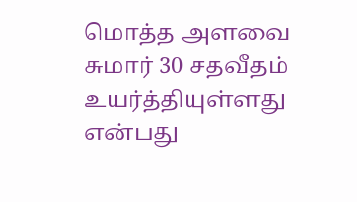மொத்த அளவை சுமார் 30 சதவீதம் உயர்த்தியுள்ளது என்பது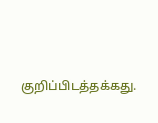குறிப்பிடத்தக்கது.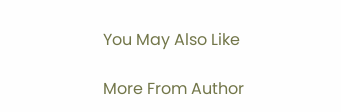You May Also Like

More From Author